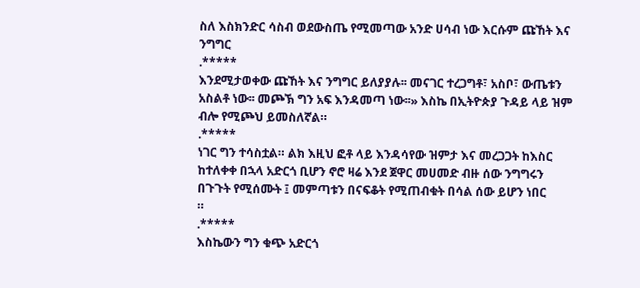ስለ እስክንድር ሳስብ ወደውስጤ የሚመጣው አንድ ሀሳብ ነው እርሱም ጩኸት እና ንግግር
.*****
እንደሚታወቀው ጩኸት እና ንግግር ይለያያሉ፡፡ መናገር ተረጋግቶ፣ አስቦ፣ ውጤቱን አስልቶ ነው፡፡ መጮኽ ግን አፍ እንዳመጣ ነው፡፡» እስኬ በኢትዮጵያ ጉዳይ ላይ ዝም ብሎ የሚጮህ ይመስለኛል።
.*****
ነገር ግን ተሳስቷል። ልክ እዚህ ፎቶ ላይ እንዳሳየው ዝምታ እና መረጋጋት ከእስር ከተለቀቀ በኋላ አድርጎ ቢሆን ኖሮ ዛሬ እንደ ጀዋር መሀመድ ብዙ ሰው ንግግሩን በጉጉት የሚሰሙት ፤ መምጣቱን በናፍቆት የሚጠብቁት በሳል ሰው ይሆን ነበር
።
.*****
እስኬውን ግን ቁጭ አድርጎ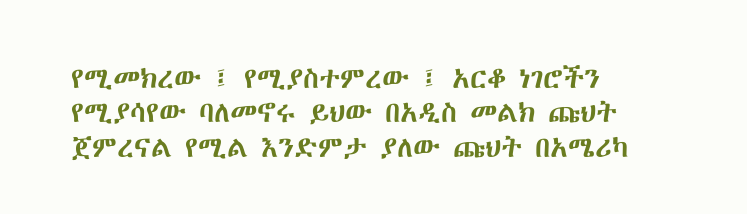የሚመክረው ፤ የሚያስተምረው ፤ አርቆ ነገሮችን የሚያሳየው ባለመኖሩ ይህው በአዲስ መልክ ጩህት ጀምረናል የሚል እንድምታ ያለው ጩህት በአሜሪካ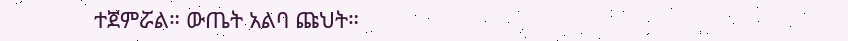ተጀምሯል። ውጤት አልባ ጩህት።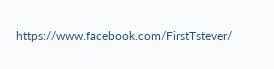https://www.facebook.com/FirstTstever/